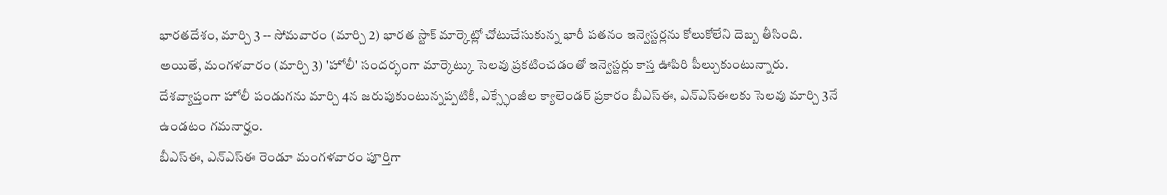భారతదేశం, మార్చి 3 -- సోమవారం (మార్చి 2) భారత స్టాక్ మార్కెట్లో చోటుచేసుకున్న భారీ పతనం ఇన్వెస్టర్లను కోలుకోలేని దెబ్బ తీసింది. అయితే, మంగళవారం (మార్చి 3) 'హోలీ' సందర్భంగా మార్కెట్కు సెలవు ప్రకటించడంతో ఇన్వెస్టర్లు కాస్త ఊపిరి పీల్చుకుంటున్నారు. దేశవ్యాప్తంగా హోలీ పండుగను మార్చి 4న జరుపుకుంటున్నప్పటికీ, ఎక్స్ఛేంజీల క్యాలెండర్ ప్రకారం బీఎస్ఈ, ఎన్ఎస్ఈలకు సెలవు మార్చి 3నే ఉండటం గమనార్హం.
బీఎస్ఈ, ఎన్ఎస్ఈ రెండూ మంగళవారం పూర్తిగా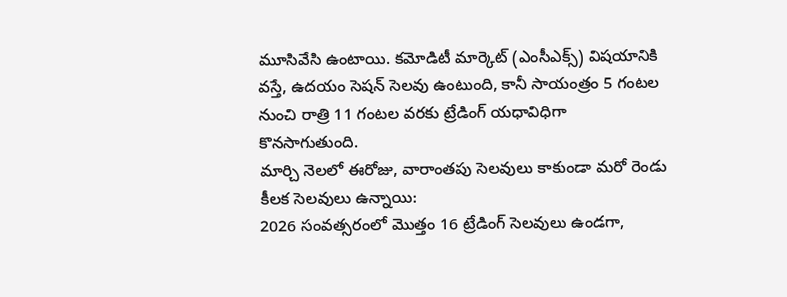మూసివేసి ఉంటాయి. కమోడిటీ మార్కెట్ (ఎంసీఎక్స్) విషయానికి వస్తే, ఉదయం సెషన్ సెలవు ఉంటుంది, కానీ సాయంత్రం 5 గంటల నుంచి రాత్రి 11 గంటల వరకు ట్రేడింగ్ యధావిధిగా కొనసాగుతుంది.
మార్చి నెలలో ఈరోజు, వారాంతపు సెలవులు కాకుండా మరో రెండు కీలక సెలవులు ఉన్నాయి:
2026 సంవత్సరంలో మొత్తం 16 ట్రేడింగ్ సెలవులు ఉండగా,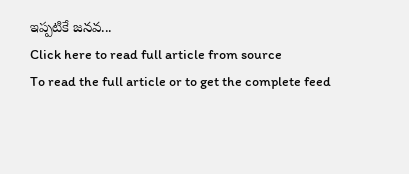ఇప్పటికే జనవ...
Click here to read full article from source
To read the full article or to get the complete feed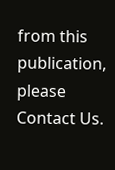from this publication, please
Contact Us.